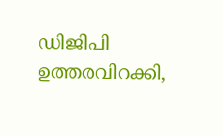ഡിജിപി ഉത്തരവിറക്കി,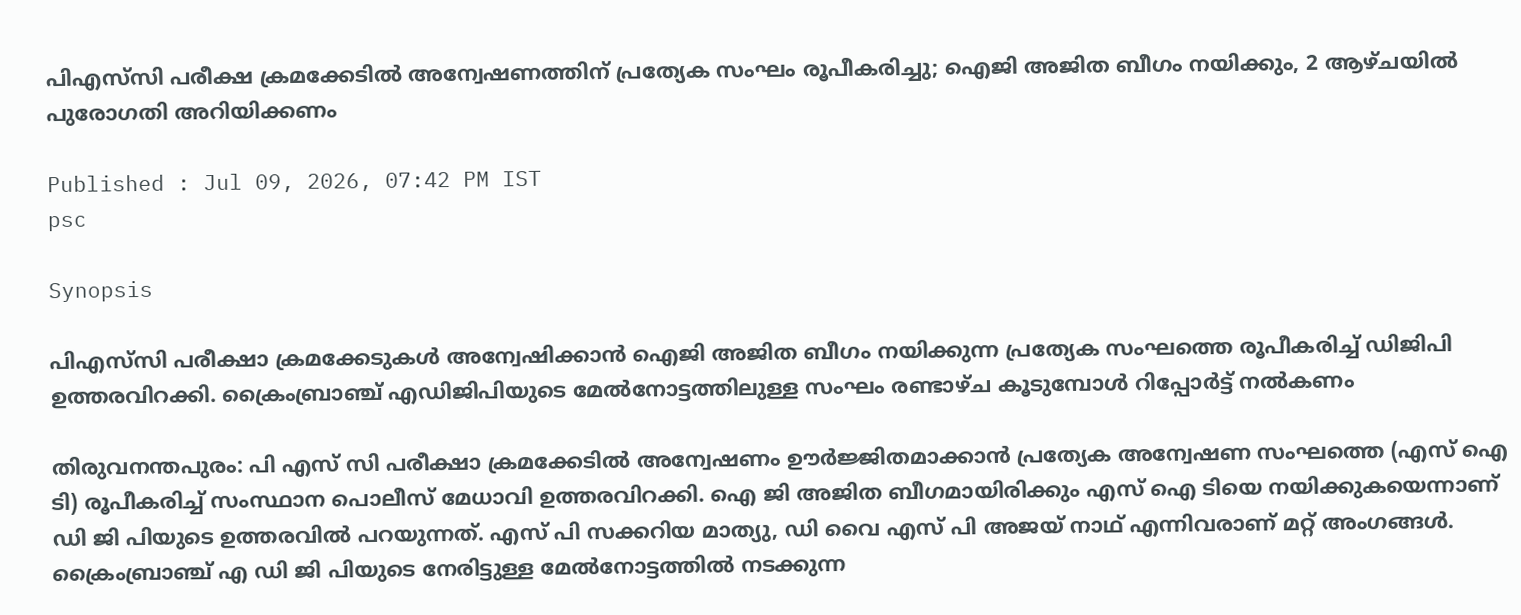പിഎസ്‌സി പരീക്ഷ ക്രമക്കേടിൽ അന്വേഷണത്തിന് പ്രത്യേക സംഘം രൂപീകരിച്ചു; ഐജി അജിത ബീഗം നയിക്കും, 2 ആഴ്ചയിൽ പുരോഗതി അറിയിക്കണം

Published : Jul 09, 2026, 07:42 PM IST
psc

Synopsis

പിഎസ്‌സി പരീക്ഷാ ക്രമക്കേടുകൾ അന്വേഷിക്കാൻ ഐജി അജിത ബീഗം നയിക്കുന്ന പ്രത്യേക സംഘത്തെ രൂപീകരിച്ച് ഡിജിപി ഉത്തരവിറക്കി. ക്രൈംബ്രാഞ്ച് എഡിജിപിയുടെ മേൽനോട്ടത്തിലുള്ള സംഘം രണ്ടാഴ്ച കൂടുമ്പോൾ റിപ്പോർട്ട് നൽകണം

തിരുവനന്തപുരം: പി എസ്‌ സി പരീക്ഷാ ക്രമക്കേടിൽ അന്വേഷണം ഊർജ്ജിതമാക്കാൻ പ്രത്യേക അന്വേഷണ സംഘത്തെ (എസ് ഐ ടി) രൂപീകരിച്ച് സംസ്ഥാന പൊലീസ് മേധാവി ഉത്തരവിറക്കി. ഐ ജി അജിത ബീഗമായിരിക്കും എസ് ഐ ടിയെ നയിക്കുകയെന്നാണ് ഡി ജി പിയുടെ ഉത്തരവിൽ പറയുന്നത്. എസ് പി സക്കറിയ മാത്യു, ഡി വൈ എസ് പി അജയ് നാഥ് എന്നിവരാണ് മറ്റ് അംഗങ്ങൾ. ക്രൈംബ്രാഞ്ച് എ ഡി ജി പിയുടെ നേരിട്ടുള്ള മേൽനോട്ടത്തിൽ നടക്കുന്ന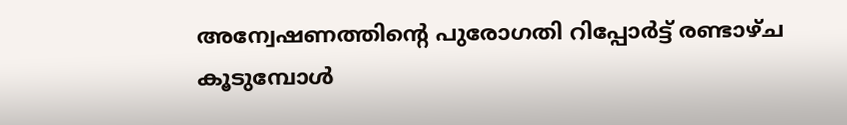അന്വേഷണത്തിന്റെ പുരോഗതി റിപ്പോർട്ട് രണ്ടാഴ്ച കൂടുമ്പോൾ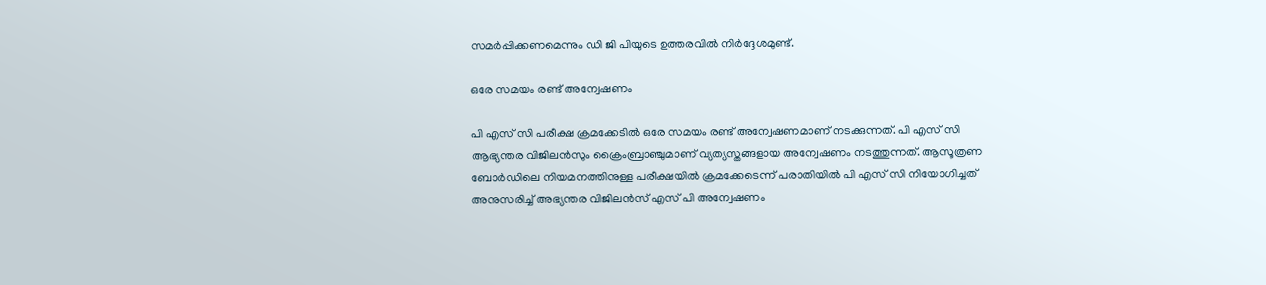സമർപ്പിക്കണമെന്നും ഡി ജി പിയുടെ ഉത്തരവിൽ നിർദ്ദേശമുണ്ട്.

ഒരേ സമയം രണ്ട് അന്വേഷണം

പി എസ് സി പരീക്ഷ ക്രമക്കേടിൽ ഒരേ സമയം രണ്ട് അന്വേഷണമാണ് നടക്കുന്നത്. പി എസ് സി ആഭ്യന്തര വിജിലന്‍സും ക്രൈംബ്രാഞ്ചുമാണ് വ്യത്യസ്തങ്ങളായ അന്വേഷണം നടത്തുന്നത്. ആസൂത്രണ ബോര്‍ഡിലെ നിയമനത്തിനുള്ള പരീക്ഷയിൽ ക്രമക്കേടെന്ന് പരാതിയിൽ പി എസ് സി നിയോഗിച്ചത് അനുസരിച്ച് അഭ്യന്തര വിജിലൻസ് എസ് പി അന്വേഷണം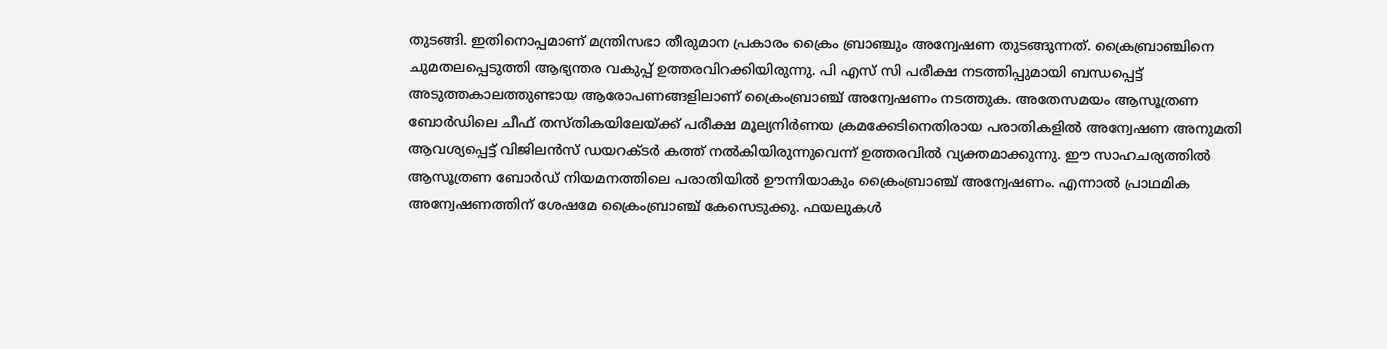തുടങ്ങി. ഇതിനൊപ്പമാണ് മന്ത്രിസഭാ തീരുമാന പ്രകാരം ക്രൈം ബ്രാഞ്ചും അന്വേഷണ തുടങ്ങുന്നത്. ക്രൈബ്രാഞ്ചിനെ ചുമതലപ്പെടുത്തി ആഭ്യന്തര വകുപ്പ് ഉത്തരവിറക്കിയിരുന്നു. പി എസ് സി പരീക്ഷ നടത്തിപ്പുമായി ബന്ധപ്പെട്ട് അടുത്തകാലത്തുണ്ടായ ആരോപണങ്ങളിലാണ് ക്രൈംബ്രാഞ്ച് അന്വേഷണം നടത്തുക. അതേസമയം ആസൂത്രണ ബോര്‍ഡിലെ ചീഫ് തസ്തികയിലേയ്ക്ക് പരീക്ഷ മൂല്യനിര്‍ണയ ക്രമക്കേടിനെതിരായ പരാതികളിൽ അന്വേഷണ അനുമതി ആവശ്യപ്പെട്ട് വിജിലന്‍സ് ഡയറക്ടര്‍ കത്ത് നൽകിയിരുന്നുവെന്ന് ഉത്തരവിൽ വ്യക്തമാക്കുന്നു. ഈ സാഹചര്യത്തിൽ ആസൂത്രണ ബോര്‍ഡ് നിയമനത്തിലെ പരാതിയിൽ ഊന്നിയാകും ക്രൈംബ്രാഞ്ച് അന്വേഷണം. എന്നാൽ പ്രാഥമിക അന്വേഷണത്തിന് ശേഷമേ ക്രൈംബ്രാഞ്ച് കേസെടുക്കു. ഫയലുകള്‍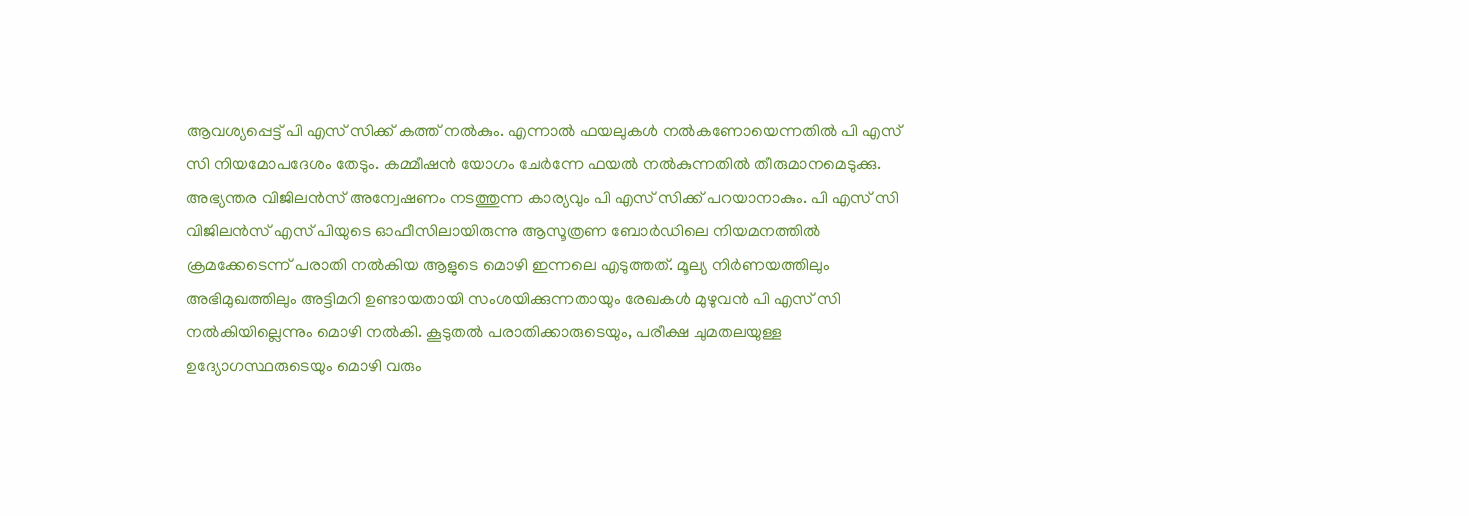ആവശ്യപ്പെട്ട് പി എസ് സിക്ക് കത്ത് നൽകും. എന്നാൽ ഫയലുകള്‍ നൽകണോയെന്നതിൽ പി എസ് സി നിയമോപദേശം തേടും. കമ്മീഷൻ യോഗം ചേര്‍ന്നേ ഫയൽ നൽകുന്നതിൽ തീരുമാനമെടുക്കു. അഭ്യന്തര വിജിലന്‍സ് അന്വേഷണം നടത്തുന്ന കാര്യവും പി എസ് സിക്ക് പറയാനാകും. പി എസ് സി വിജിലൻസ് എസ് പിയുടെ ഓഫീസിലായിരുന്നു ആസൂത്രണ ബോര്‍ഡിലെ നിയമനത്തിൽ ക്രമക്കേടെന്ന് പരാതി നൽകിയ ആളുടെ മൊഴി ഇന്നലെ എടുത്തത്. മൂല്യ നിർണയത്തിലും അഭിമുഖത്തിലും അട്ടിമറി ഉണ്ടായതായി സംശയിക്കുന്നതായും രേഖകൾ മുഴുവൻ പി എസ് സി നൽകിയില്ലെന്നും മൊഴി നൽകി. കൂടുതൽ പരാതിക്കാരുടെയും, പരീക്ഷ ചുമതലയുള്ള ഉദ്യോഗസ്ഥരുടെയും മൊഴി വരും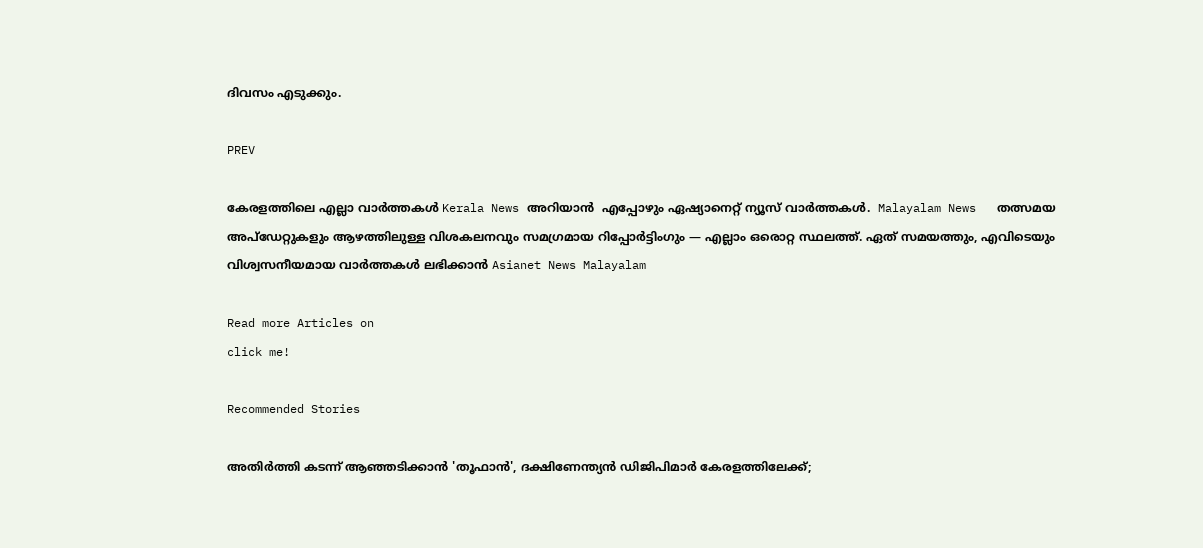ദിവസം എടുക്കും.

PREV

കേരളത്തിലെ എല്ലാ വാർത്തകൾ Kerala News അറിയാൻ  എപ്പോഴും ഏഷ്യാനെറ്റ് ന്യൂസ് വാർത്തകൾ.  Malayalam News   തത്സമയ അപ്‌ഡേറ്റുകളും ആഴത്തിലുള്ള വിശകലനവും സമഗ്രമായ റിപ്പോർട്ടിംഗും — എല്ലാം ഒരൊറ്റ സ്ഥലത്ത്. ഏത് സമയത്തും, എവിടെയും വിശ്വസനീയമായ വാർത്തകൾ ലഭിക്കാൻ Asianet News Malayalam

Read more Articles on
click me!

Recommended Stories

അതിർത്തി കടന്ന് ആഞ്ഞടിക്കാൻ 'തൂഫാൻ', ദക്ഷിണേന്ത്യൻ ഡിജിപിമാർ കേരളത്തിലേക്ക്;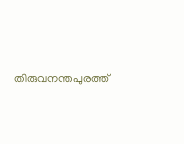തിരുവനന്തപുരത്ത്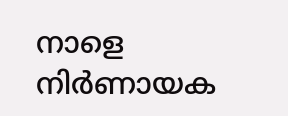നാളെ നിർണായക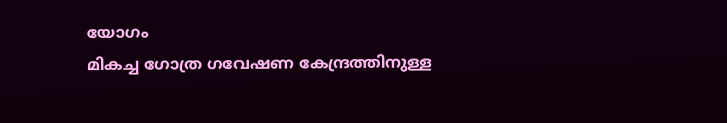യോഗം
മികച്ച ഗോത്ര ഗവേഷണ കേന്ദ്രത്തിനുള്ള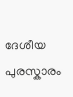ദേശീയ പുരസ്കാരം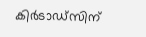കിർടാഡ്സിന്